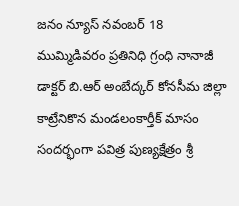జనం న్యూస్ నవంబర్ 18
ముమ్మిడివరం ప్రతినిధి గ్రంధి నానాజీ డాక్టర్ బి.ఆర్ అంబేద్కర్ కోనసీమ జిల్లా కాట్రేనికొన మండలంకార్తీక్ మాసం సందర్భంగా పవిత్ర పుణ్యక్షేత్రం శ్రీ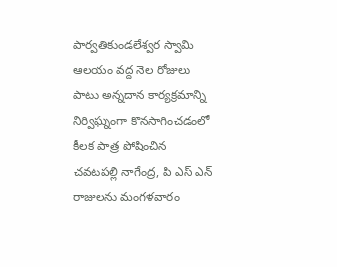పార్వతికుండలేశ్వర స్వామి ఆలయం వద్ద నెల రోజులు పాటు అన్నదాన కార్యక్రమాన్ని నిర్విఘ్నంగా కొనసాగించడంలో కీలక పాత్ర పోషించిన చవటపల్లి నాగేంద్ర, పి ఎస్ ఎన్ రాజులను మంగళవారం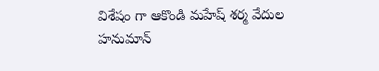విశేషం గా ఆకొండి మహేష్ శర్మ వేదుల హనుమాన్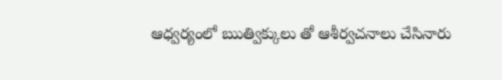ఆధ్వర్యంలో ఋత్విక్కులు తో ఆశీర్వచనాలు చేసినారు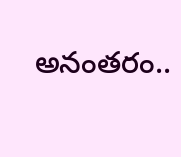అనంతరం..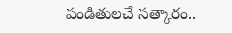పండితులచే సత్కారం..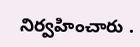నిర్వహించారు .